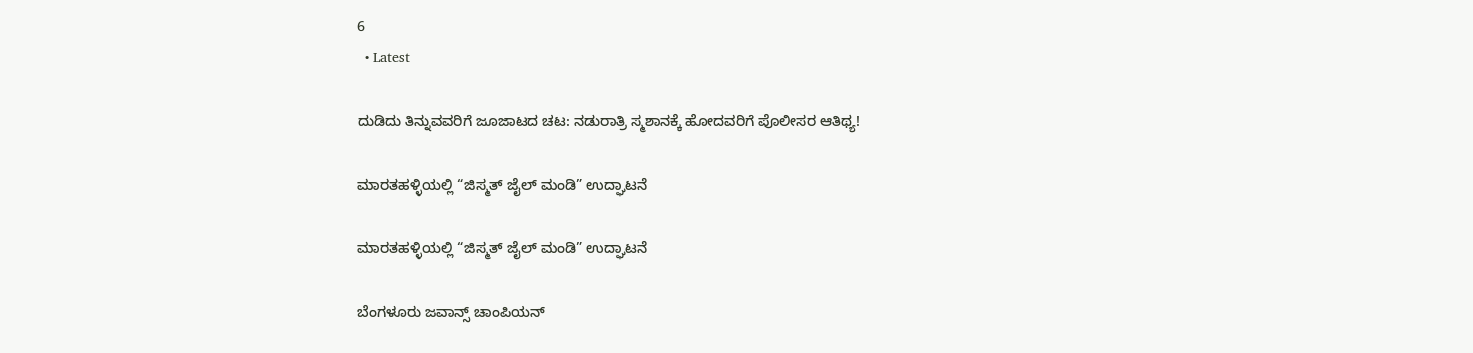6
  • Latest

ದುಡಿದು ತಿನ್ನುವವರಿಗೆ ಜೂಜಾಟದ ಚಟ: ನಡುರಾತ್ರಿ ಸ್ಮಶಾನಕ್ಕೆ ಹೋದವರಿಗೆ ಪೊಲೀಸರ ಆತಿಥ್ಯ!

ಮಾರತಹಳ್ಳಿಯಲ್ಲಿ “ಜಿಸ್ಮತ್ ಜೈಲ್ ಮಂಡಿ” ಉದ್ಘಾಟನೆ

ಮಾರತಹಳ್ಳಿಯಲ್ಲಿ “ಜಿಸ್ಮತ್ ಜೈಲ್ ಮಂಡಿ” ಉದ್ಘಾಟನೆ

ಬೆಂಗಳೂರು ಜವಾನ್ಸ್ ಚಾಂಪಿಯನ್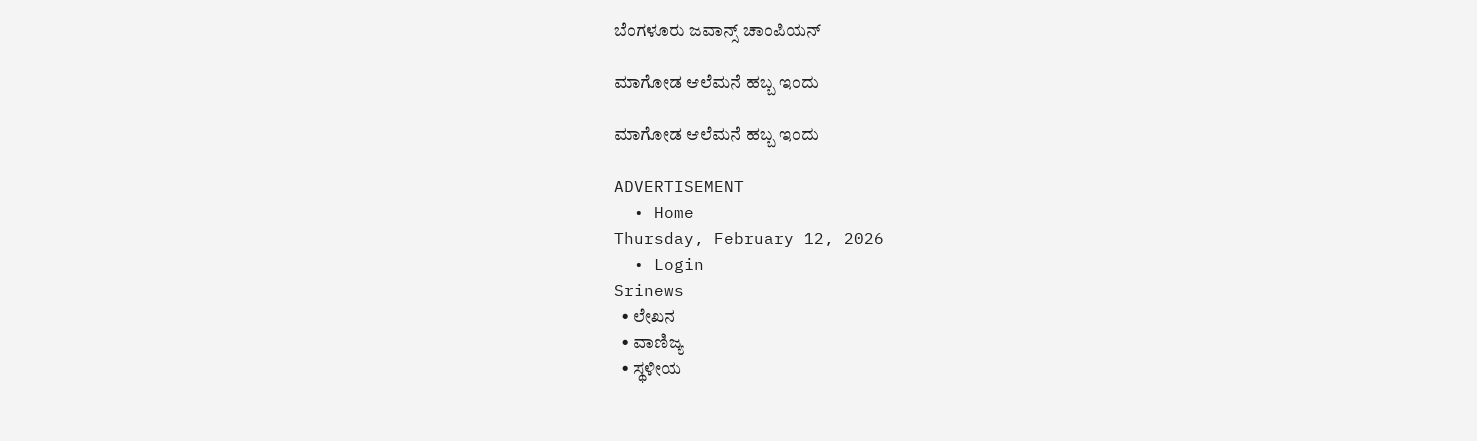ಬೆಂಗಳೂರು ಜವಾನ್ಸ್ ಚಾಂಪಿಯನ್

ಮಾಗೋಡ ಆಲೆಮನೆ ಹಬ್ಬ ಇಂದು

ಮಾಗೋಡ ಆಲೆಮನೆ ಹಬ್ಬ ಇಂದು

ADVERTISEMENT
  • Home
Thursday, February 12, 2026
  • Login
Srinews
  • ಲೇಖನ
  • ವಾಣಿಜ್ಯ
  • ಸ್ಥಳೀಯ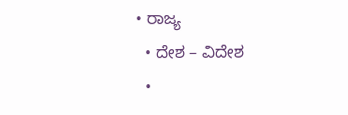• ರಾಜ್ಯ
  • ದೇಶ – ವಿದೇಶ
  •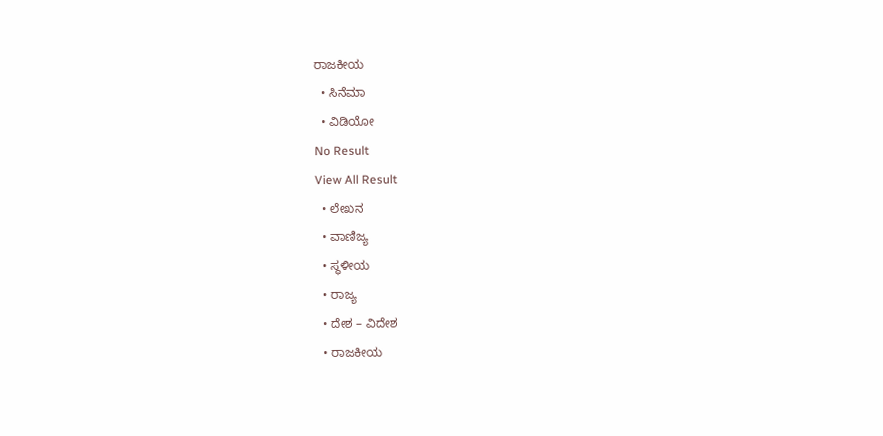ರಾಜಕೀಯ
  • ಸಿನೆಮಾ
  • ವಿಡಿಯೋ
No Result
View All Result
  • ಲೇಖನ
  • ವಾಣಿಜ್ಯ
  • ಸ್ಥಳೀಯ
  • ರಾಜ್ಯ
  • ದೇಶ – ವಿದೇಶ
  • ರಾಜಕೀಯ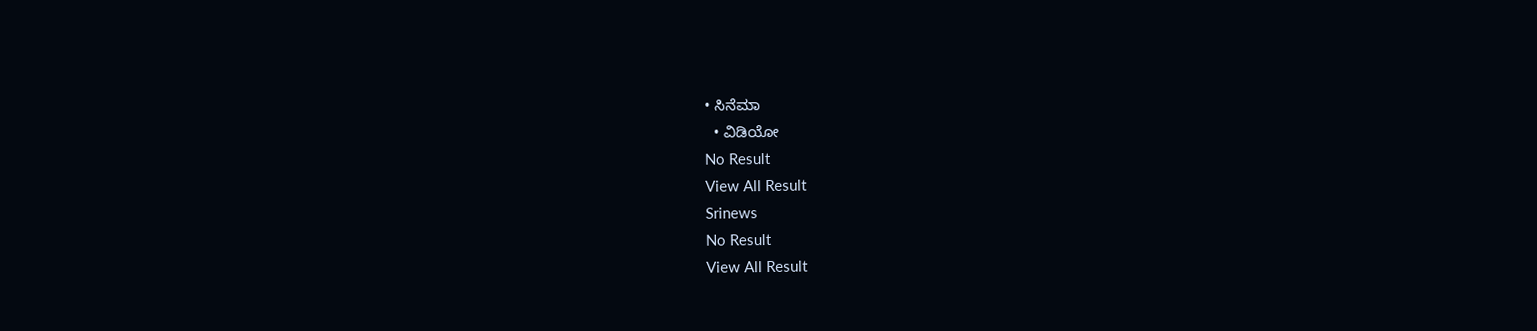• ಸಿನೆಮಾ
  • ವಿಡಿಯೋ
No Result
View All Result
Srinews
No Result
View All Result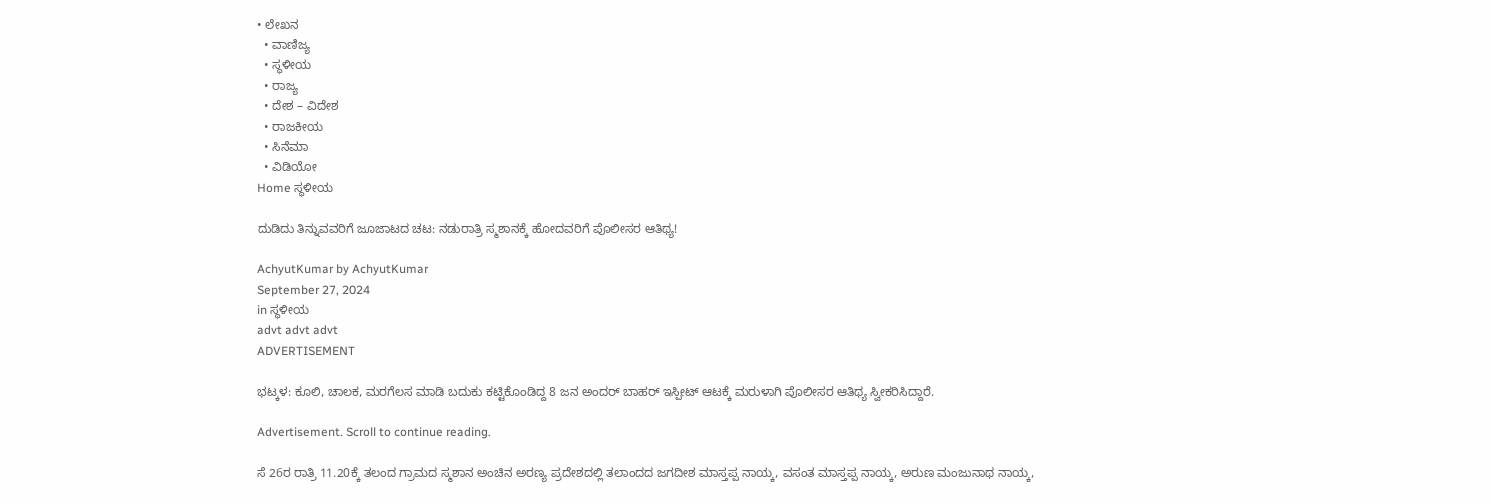• ಲೇಖನ
  • ವಾಣಿಜ್ಯ
  • ಸ್ಥಳೀಯ
  • ರಾಜ್ಯ
  • ದೇಶ – ವಿದೇಶ
  • ರಾಜಕೀಯ
  • ಸಿನೆಮಾ
  • ವಿಡಿಯೋ
Home ಸ್ಥಳೀಯ

ದುಡಿದು ತಿನ್ನುವವರಿಗೆ ಜೂಜಾಟದ ಚಟ: ನಡುರಾತ್ರಿ ಸ್ಮಶಾನಕ್ಕೆ ಹೋದವರಿಗೆ ಪೊಲೀಸರ ಆತಿಥ್ಯ!

AchyutKumar by AchyutKumar
September 27, 2024
in ಸ್ಥಳೀಯ
advt advt advt
ADVERTISEMENT

ಭಟ್ಕಳ: ಕೂಲಿ, ಚಾಲಕ, ಮರಗೆಲಸ ಮಾಡಿ ಬದುಕು ಕಟ್ಟಿಕೊಂಡಿದ್ದ 8 ಜನ ಅಂದರ್ ಬಾಹರ್ ಇಸ್ಪೀಟ್ ಆಟಕ್ಕೆ ಮರುಳಾಗಿ ಪೊಲೀಸರ ಆತಿಥ್ಯ ಸ್ವೀಕರಿಸಿದ್ದಾರೆ.

Advertisement. Scroll to continue reading.

ಸೆ 26ರ ರಾತ್ರಿ 11.20ಕ್ಕೆ ತಲಂದ ಗ್ರಾಮದ ಸ್ಮಶಾನ ಅಂಚಿನ ಅರಣ್ಯ ಪ್ರದೇಶದಲ್ಲಿ ತಲಾಂದದ ಜಗದೀಶ ಮಾಸ್ತಪ್ಪ ನಾಯ್ಕ, ವಸಂತ ಮಾಸ್ತಪ್ಪ ನಾಯ್ಕ, ಅರುಣ ಮಂಜುನಾಥ ನಾಯ್ಕ,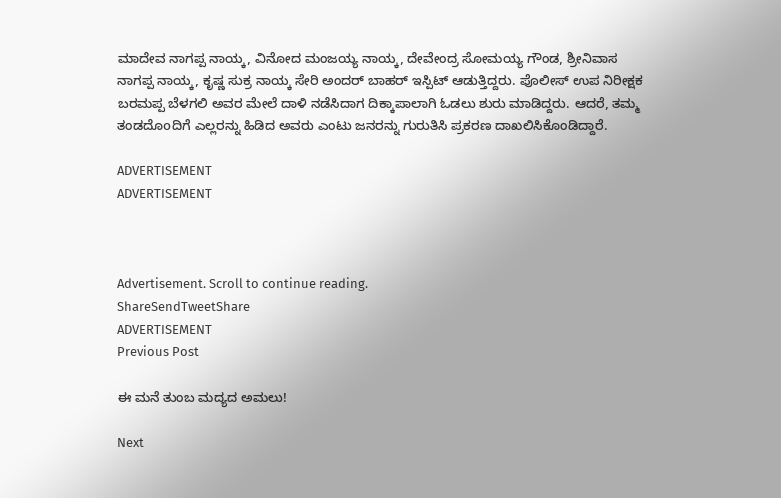ಮಾದೇವ ನಾಗಪ್ಪ ನಾಯ್ಕ, ವಿನೋದ ಮಂಜಯ್ಯ ನಾಯ್ಕ, ದೇವೇಂದ್ರ ಸೋಮಯ್ಯ ಗೌಂಡ, ಶ್ರೀನಿವಾಸ ನಾಗಪ್ಪ ನಾಯ್ಕ, ಕೃಷ್ಣ ಸುಕ್ರ ನಾಯ್ಕ ಸೇರಿ ಅಂದರ್ ಬಾಹರ್ ಇಸ್ಪಿಟ್ ಆಡುತ್ತಿದ್ದರು. ಪೊಲೀಸ್ ಉಪ ನಿರೀಕ್ಷಕ ಬರಮಪ್ಪ ಬೆಳಗಲಿ ಅವರ ಮೇಲೆ ದಾಳಿ ನಡೆಸಿದಾಗ ದಿಕ್ಕಾಪಾಲಾಗಿ ಓಡಲು ಶುರು ಮಾಡಿದ್ದರು. ಆದರೆ, ತಮ್ಮ ತಂಡದೊoದಿಗೆ ಎಲ್ಲರನ್ನು ಹಿಡಿದ ಅವರು ಎಂಟು ಜನರನ್ನು ಗುರುತಿಸಿ ಪ್ರಕರಣ ದಾಖಲಿಸಿಕೊಂಡಿದ್ದಾರೆ.

ADVERTISEMENT
ADVERTISEMENT



Advertisement. Scroll to continue reading.
ShareSendTweetShare
ADVERTISEMENT
Previous Post

ಈ ಮನೆ ತುಂಬ ಮದ್ಯದ ಅಮಲು!

Next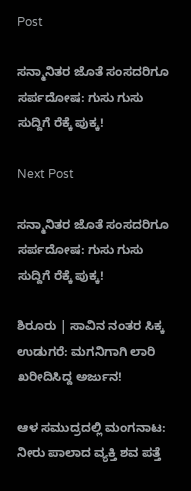Post

ಸನ್ಮಾನಿತರ ಜೊತೆ ಸಂಸದರಿಗೂ ಸರ್ಪದೋಷ: ಗುಸು ಗುಸು ಸುದ್ದಿಗೆ ರೆಕ್ಕೆ ಪುಕ್ಕ!

Next Post

ಸನ್ಮಾನಿತರ ಜೊತೆ ಸಂಸದರಿಗೂ ಸರ್ಪದೋಷ: ಗುಸು ಗುಸು ಸುದ್ದಿಗೆ ರೆಕ್ಕೆ ಪುಕ್ಕ!

ಶಿರೂರು | ಸಾವಿನ ನಂತರ ಸಿಕ್ಕ ಉಡುಗರೆ: ಮಗನಿಗಾಗಿ ಲಾರಿ ಖರೀದಿಸಿದ್ದ ಅರ್ಜುನ!

ಆಳ ಸಮುದ್ರದಲ್ಲಿ ಮಂಗನಾಟ: ನೀರು ಪಾಲಾದ ವ್ಯಕ್ತಿ ಶವ ಪತ್ತೆ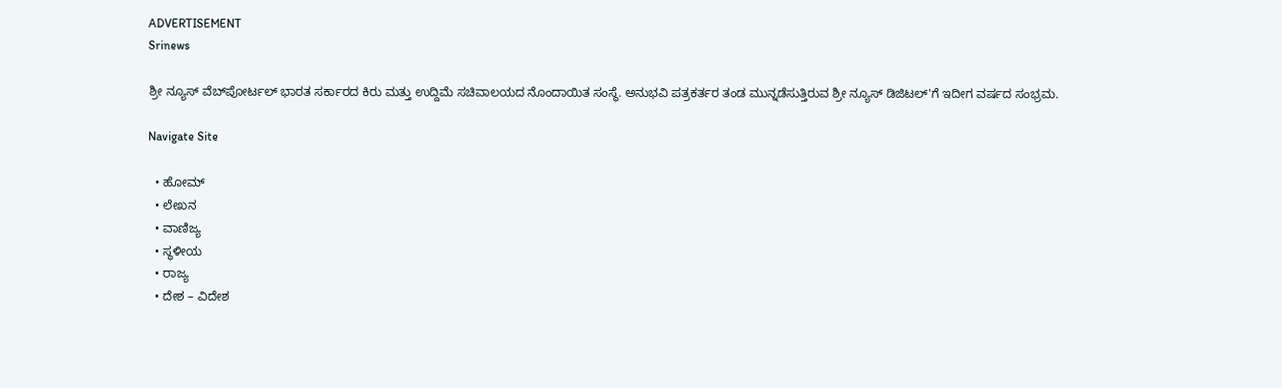ADVERTISEMENT
Srinews

ಶ್ರೀ ನ್ಯೂಸ್ ವೆಬ್‌ಪೋರ್ಟಲ್ ಭಾರತ ಸರ್ಕಾರದ ಕಿರು ಮತ್ತು ಉದ್ದಿಮೆ ಸಚಿವಾಲಯದ ನೊಂದಾಯಿತ ಸಂಸ್ಥೆ. ಅನುಭವಿ ಪತ್ರಕರ್ತರ ತಂಡ ಮುನ್ನಡೆಸುತ್ತಿರುವ ಶ್ರೀ ನ್ಯೂಸ್ ಡಿಜಿಟಲ್'ಗೆ ಇದೀಗ ವರ್ಷದ ಸಂಭ್ರಮ.

Navigate Site

  • ಹೋಮ್
  • ಲೇಖನ
  • ವಾಣಿಜ್ಯ
  • ಸ್ಥಳೀಯ
  • ರಾಜ್ಯ
  • ದೇಶ – ವಿದೇಶ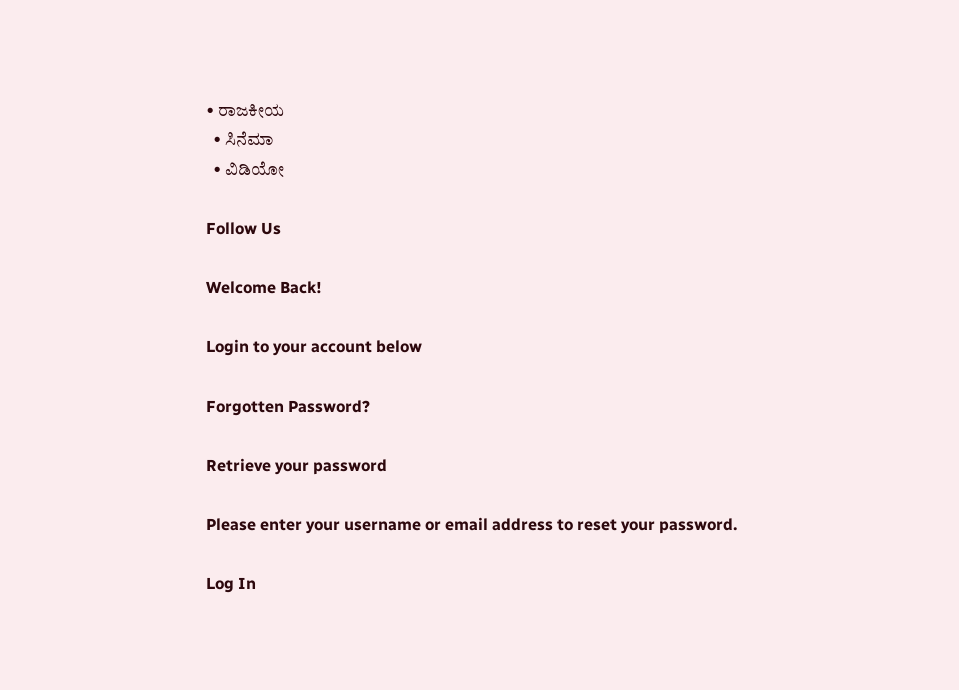• ರಾಜಕೀಯ
  • ಸಿನೆಮಾ
  • ವಿಡಿಯೋ

Follow Us

Welcome Back!

Login to your account below

Forgotten Password?

Retrieve your password

Please enter your username or email address to reset your password.

Log In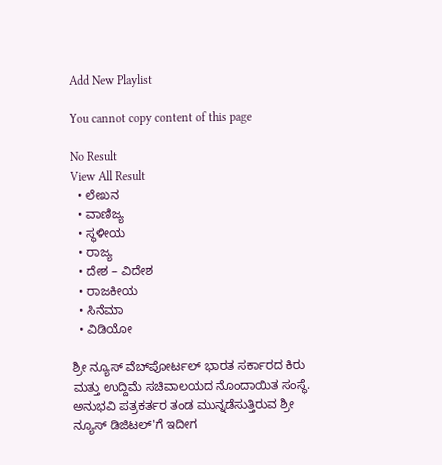Add New Playlist

You cannot copy content of this page

No Result
View All Result
  • ಲೇಖನ
  • ವಾಣಿಜ್ಯ
  • ಸ್ಥಳೀಯ
  • ರಾಜ್ಯ
  • ದೇಶ – ವಿದೇಶ
  • ರಾಜಕೀಯ
  • ಸಿನೆಮಾ
  • ವಿಡಿಯೋ

ಶ್ರೀ ನ್ಯೂಸ್ ವೆಬ್‌ಪೋರ್ಟಲ್ ಭಾರತ ಸರ್ಕಾರದ ಕಿರು ಮತ್ತು ಉದ್ದಿಮೆ ಸಚಿವಾಲಯದ ನೊಂದಾಯಿತ ಸಂಸ್ಥೆ. ಅನುಭವಿ ಪತ್ರಕರ್ತರ ತಂಡ ಮುನ್ನಡೆಸುತ್ತಿರುವ ಶ್ರೀ ನ್ಯೂಸ್ ಡಿಜಿಟಲ್'ಗೆ ಇದೀಗ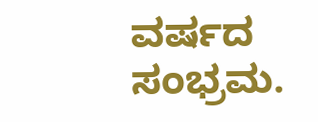ವರ್ಷದ ಸಂಭ್ರಮ.